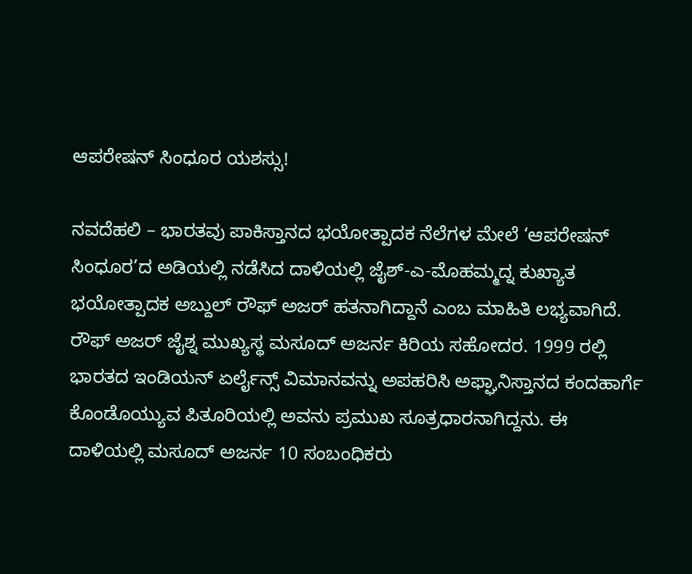ಆಪರೇಷನ್ ಸಿಂಧೂರ ಯಶಸ್ಸು!

ನವದೆಹಲಿ – ಭಾರತವು ಪಾಕಿಸ್ತಾನದ ಭಯೋತ್ಪಾದಕ ನೆಲೆಗಳ ಮೇಲೆ ‘ಆಪರೇಷನ್ ಸಿಂಧೂರ’ದ ಅಡಿಯಲ್ಲಿ ನಡೆಸಿದ ದಾಳಿಯಲ್ಲಿ ಜೈಶ್-ಎ-ಮೊಹಮ್ಮದ್ನ ಕುಖ್ಯಾತ ಭಯೋತ್ಪಾದಕ ಅಬ್ದುಲ್ ರೌಫ್ ಅಜರ್ ಹತನಾಗಿದ್ದಾನೆ ಎಂಬ ಮಾಹಿತಿ ಲಭ್ಯವಾಗಿದೆ. ರೌಫ್ ಅಜರ್ ಜೈಶ್ನ ಮುಖ್ಯಸ್ಥ ಮಸೂದ್ ಅಜರ್ನ ಕಿರಿಯ ಸಹೋದರ. 1999 ರಲ್ಲಿ ಭಾರತದ ಇಂಡಿಯನ್ ಏರ್ಲೈನ್ಸ್ ವಿಮಾನವನ್ನು ಅಪಹರಿಸಿ ಅಫ್ಘಾನಿಸ್ತಾನದ ಕಂದಹಾರ್ಗೆ ಕೊಂಡೊಯ್ಯುವ ಪಿತೂರಿಯಲ್ಲಿ ಅವನು ಪ್ರಮುಖ ಸೂತ್ರಧಾರನಾಗಿದ್ದನು. ಈ ದಾಳಿಯಲ್ಲಿ ಮಸೂದ್ ಅಜರ್ನ 10 ಸಂಬಂಧಿಕರು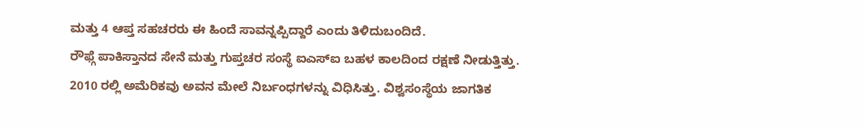ಮತ್ತು 4 ಆಪ್ತ ಸಹಚರರು ಈ ಹಿಂದೆ ಸಾವನ್ನಪ್ಪಿದ್ದಾರೆ ಎಂದು ತಿಳಿದುಬಂದಿದೆ.
ರೌಫ್ಗೆ ಪಾಕಿಸ್ತಾನದ ಸೇನೆ ಮತ್ತು ಗುಪ್ತಚರ ಸಂಸ್ಥೆ ಐಎಸ್ಐ ಬಹಳ ಕಾಲದಿಂದ ರಕ್ಷಣೆ ನೀಡುತ್ತಿತ್ತು. 2010 ರಲ್ಲಿ ಅಮೆರಿಕವು ಅವನ ಮೇಲೆ ನಿರ್ಬಂಧಗಳನ್ನು ವಿಧಿಸಿತ್ತು. ವಿಶ್ವಸಂಸ್ಥೆಯ ಜಾಗತಿಕ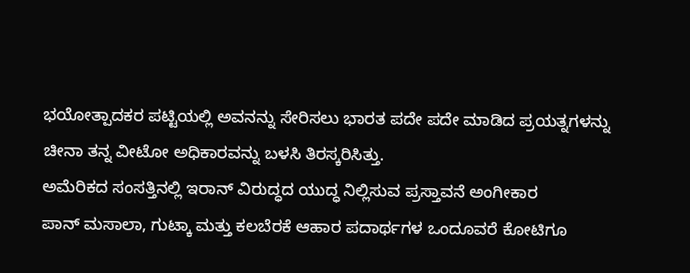ಭಯೋತ್ಪಾದಕರ ಪಟ್ಟಿಯಲ್ಲಿ ಅವನನ್ನು ಸೇರಿಸಲು ಭಾರತ ಪದೇ ಪದೇ ಮಾಡಿದ ಪ್ರಯತ್ನಗಳನ್ನು ಚೀನಾ ತನ್ನ ವೀಟೋ ಅಧಿಕಾರವನ್ನು ಬಳಸಿ ತಿರಸ್ಕರಿಸಿತ್ತು.
ಅಮೆರಿಕದ ಸಂಸತ್ತಿನಲ್ಲಿ ಇರಾನ್ ವಿರುದ್ಧದ ಯುದ್ಧ ನಿಲ್ಲಿಸುವ ಪ್ರಸ್ತಾವನೆ ಅಂಗೀಕಾರ
ಪಾನ್ ಮಸಾಲಾ, ಗುಟ್ಕಾ ಮತ್ತು ಕಲಬೆರಕೆ ಆಹಾರ ಪದಾರ್ಥಗಳ ಒಂದೂವರೆ ಕೋಟಿಗೂ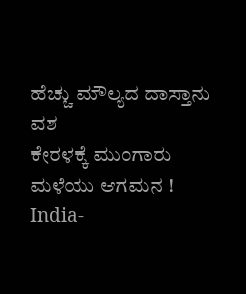ಹೆಚ್ಚು ಮೌಲ್ಯದ ದಾಸ್ತಾನು ವಶ
ಕೇರಳಕ್ಕೆ ಮುಂಗಾರು ಮಳೆಯು ಆಗಮನ !
India-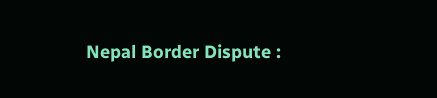Nepal Border Dispute :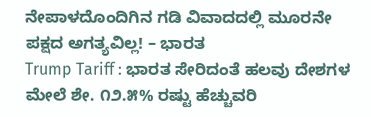ನೇಪಾಳದೊಂದಿಗಿನ ಗಡಿ ವಿವಾದದಲ್ಲಿ ಮೂರನೇ ಪಕ್ಷದ ಅಗತ್ಯವಿಲ್ಲ! – ಭಾರತ
Trump Tariff : ಭಾರತ ಸೇರಿದಂತೆ ಹಲವು ದೇಶಗಳ ಮೇಲೆ ಶೇ. ೧೨.೫% ರಷ್ಟು ಹೆಚ್ಚುವರಿ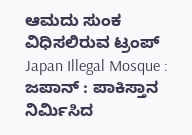ಆಮದು ಸುಂಕ ವಿಧಿಸಲಿರುವ ಟ್ರಂಪ್
Japan Illegal Mosque : ಜಪಾನ್ : ಪಾಕಿಸ್ತಾನ ನಿರ್ಮಿಸಿದ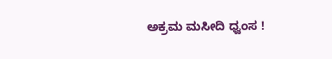ಅಕ್ರಮ ಮಸೀದಿ ಧ್ವಂಸ !